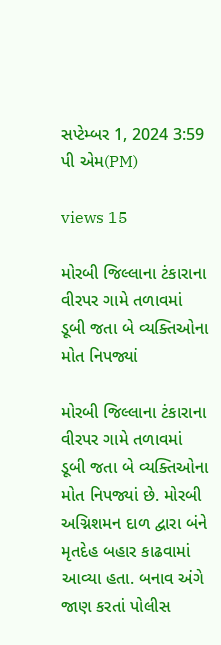સપ્ટેમ્બર 1, 2024 3:59 પી એમ(PM)

views 15

મોરબી જિલ્લાના ટંકારાના વીરપર ગામે તળાવમાં ડૂબી જતા બે વ્યક્તિઓના મોત નિપજ્યાં

મોરબી જિલ્લાના ટંકારાના વીરપર ગામે તળાવમાં ડૂબી જતા બે વ્યક્તિઓના મોત નિપજ્યાં છે. મોરબી અગ્નિશમન દાળ દ્વારા બંને મૃતદેહ બહાર કાઢવામાં આવ્યા હતા. બનાવ અંગે જાણ કરતાં પોલીસ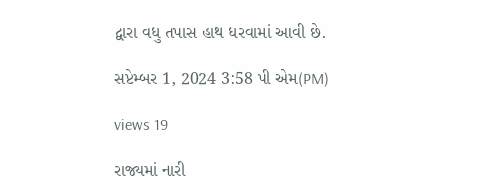દ્વારા વધુ તપાસ હાથ ધરવામાં આવી છે.

સપ્ટેમ્બર 1, 2024 3:58 પી એમ(PM)

views 19

રાજ્યમાં નારી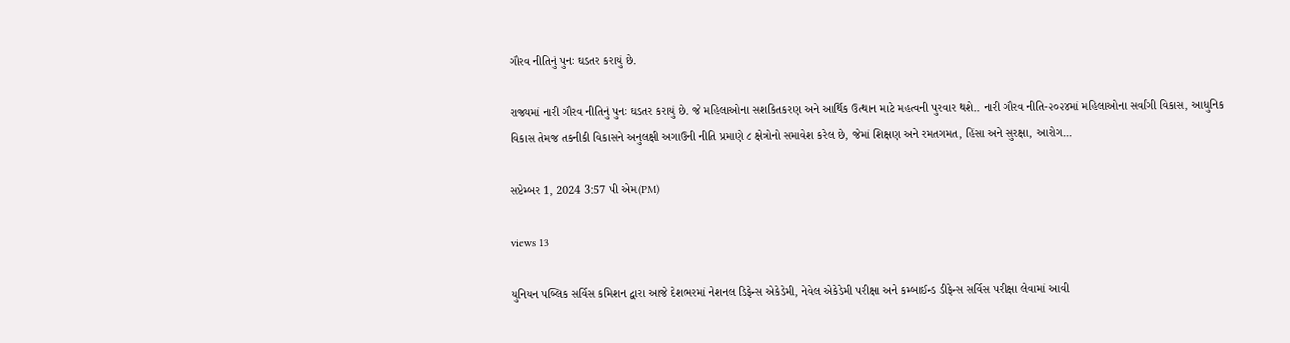ગૌરવ નીતિનું પુનઃ ઘડતર કરાયું છે.

રાજ્યમાં નારી ગૌરવ નીતિનું પુનઃ ઘડતર કરાયું છે. જે મહિલાઓના સશકિતકરણ અને આર્થિક ઉત્થાન માટે મહત્વની પુરવાર થશે.. નારી ગૌરવ નીતિ-૨૦૨૪માં મહિલાઓના સર્વાંગી વિકાસ, આધુનિક વિકાસ તેમજ તકનીકી વિકાસને અનુલક્ષી અગાઉની નીતિ પ્રમાણે ૮ ક્ષેત્રોનો સમાવેશ કરેલ છે, જેમાં શિક્ષણ અને રમતગમત, હિંસા અને સુરક્ષા, આરોગ...

સપ્ટેમ્બર 1, 2024 3:57 પી એમ(PM)

views 13

યુનિયન પબ્લિક સર્વિસ કમિશન દ્વારા આજે દેશભરમાં નેશનલ ડિફેન્સ એકેડેમી, નેવેલ એકેડેમી પરીક્ષા અને કમ્બાઈન્ડ ડીફેન્સ સર્વિસ પરીક્ષા લેવામાં આવી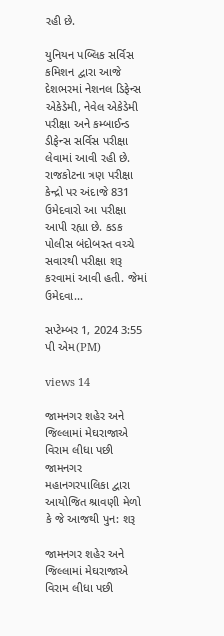રહી છે.

યુનિયન પબ્લિક સર્વિસ કમિશન દ્વારા આજે દેશભરમાં નેશનલ ડિફેન્સ એકેડેમી, નેવેલ એકેડેમી પરીક્ષા અને કમ્બાઈન્ડ ડીફેન્સ સર્વિસ પરીક્ષા લેવામાં આવી રહી છે. રાજકોટના ત્રણ પરીક્ષા કેન્દ્રો પર અંદાજે 831 ઉમેદવારો આ પરીક્ષા આપી રહ્યા છે. કડક પોલીસ બંદોબસ્ત વચ્ચે સવારથી પરીક્ષા શરૂ કરવામાં આવી હતી. જેમાં ઉમેદવા...

સપ્ટેમ્બર 1, 2024 3:55 પી એમ(PM)

views 14

જામનગર શહેર અને જિલ્લામાં મેઘરાજાએ વિરામ લીધા પછી જામનગર મહાનગરપાલિકા દ્વારા આયોજિત શ્રાવણી મેળો કે જે આજથી પુન: શરૂ

જામનગર શહેર અને જિલ્લામાં મેઘરાજાએ વિરામ લીધા પછી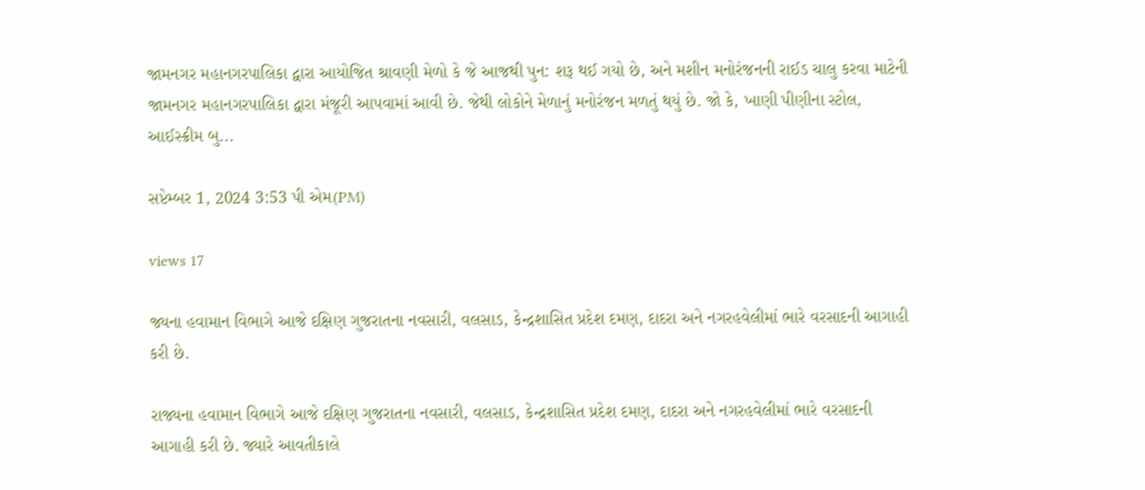જામનગર મહાનગરપાલિકા દ્વારા આયોજિત શ્રાવણી મેળો કે જે આજથી પુન: શરૂ થઈ ગયો છે, અને મશીન મનોરંજનની રાઈડ ચાલુ કરવા માટેની જામનગર મહાનગરપાલિકા દ્વારા મંજૂરી આપવામાં આવી છે. જેથી લોકોને મેળાનું મનોરંજન મળતું થયું છે. જો કે, ખાણી પીણીના સ્ટોલ, આઈસ્ક્રીમ બુ...

સપ્ટેમ્બર 1, 2024 3:53 પી એમ(PM)

views 17

જ્યના હવામાન વિભાગે આજે દક્ષિણ ગુજરાતના નવસારી, વલસાડ, કેન્દ્રશાસિત પ્રદેશ દમણ, દાદરા અને નગરહવેલીમાં ભારે વરસાદની આગાહી કરી છે.

રાજ્યના હવામાન વિભાગે આજે દક્ષિણ ગુજરાતના નવસારી, વલસાડ, કેન્દ્રશાસિત પ્રદેશ દમણ, દાદરા અને નગરહવેલીમાં ભારે વરસાદની આગાહી કરી છે. જ્યારે આવતીકાલે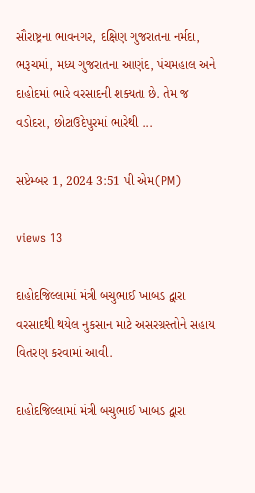સૌરાષ્ટ્રના ભાવનગર, દક્ષિણ ગુજરાતના નર્મદા, ભરૂચમાં, મધ્ય ગુજરાતના આણંદ, પંચમહાલ અને દાહોદમાં ભારે વરસાદની શક્યતા છે. તેમ જ વડોદરા, છોટાઉદેપુરમાં ભારેથી ...

સપ્ટેમ્બર 1, 2024 3:51 પી એમ(PM)

views 13

દાહોદજિલ્લામાં મંત્રી બચુભાઈ ખાબડ દ્વારા વરસાદથી થયેલ નુકસાન માટે અસરગ્રસ્તોને સહાય વિતરણ કરવામાં આવી.

દાહોદજિલ્લામાં મંત્રી બચુભાઈ ખાબડ દ્વારા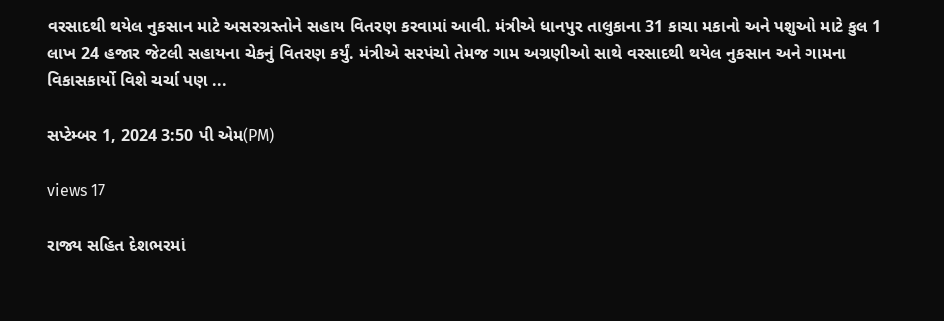વરસાદથી થયેલ નુકસાન માટે અસરગ્રસ્તોને સહાય વિતરણ કરવામાં આવી. મંત્રીએ ધાનપુર તાલુકાના 31 કાચા મકાનો અને પશુઓ માટે કુલ 1 લાખ 24 હજાર જેટલી સહાયના ચેકનું વિતરણ કર્યું. મંત્રીએ સરપંચો તેમજ ગામ અગ્રણીઓ સાથે વરસાદથી થયેલ નુકસાન અને ગામના વિકાસકાર્યો વિશે ચર્ચા પણ ...

સપ્ટેમ્બર 1, 2024 3:50 પી એમ(PM)

views 17

રાજ્ય સહિત દેશભરમાં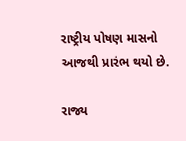રાષ્ટ્રીય પોષણ માસનો આજથી પ્રારંભ થયો છે.

રાજ્ય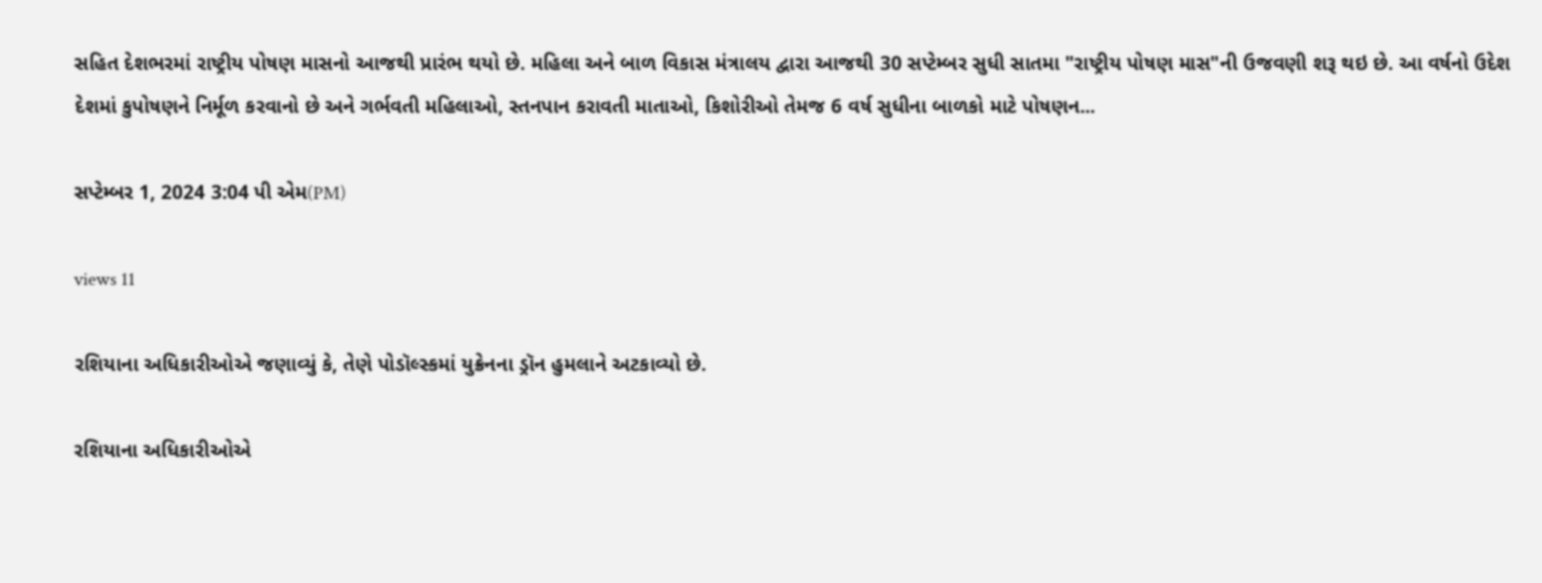સહિત દેશભરમાં રાષ્ટ્રીય પોષણ માસનો આજથી પ્રારંભ થયો છે. મહિલા અને બાળ વિકાસ મંત્રાલય દ્વારા આજથી 30 સપ્ટેમ્બર સુધી સાતમા "રાષ્ટ્રીય પોષણ માસ"ની ઉજવણી શરૂ થઇ છે. આ વર્ષનો ઉદેશ દેશમાં કુપોષણને નિર્મૂળ કરવાનો છે અને ગર્ભવતી મહિલાઓ, સ્તનપાન કરાવતી માતાઓ, કિશોરીઓ તેમજ 6 વર્ષ સુધીના બાળકો માટે પોષણન...

સપ્ટેમ્બર 1, 2024 3:04 પી એમ(PM)

views 11

રશિયાના અધિકારીઓએ જણાવ્યું કે, તેણે પોડૉલ્સ્કમાં યુક્રેનના ડ્રૉન હુમલાને અટકાવ્યો છે.

રશિયાના અધિકારીઓએ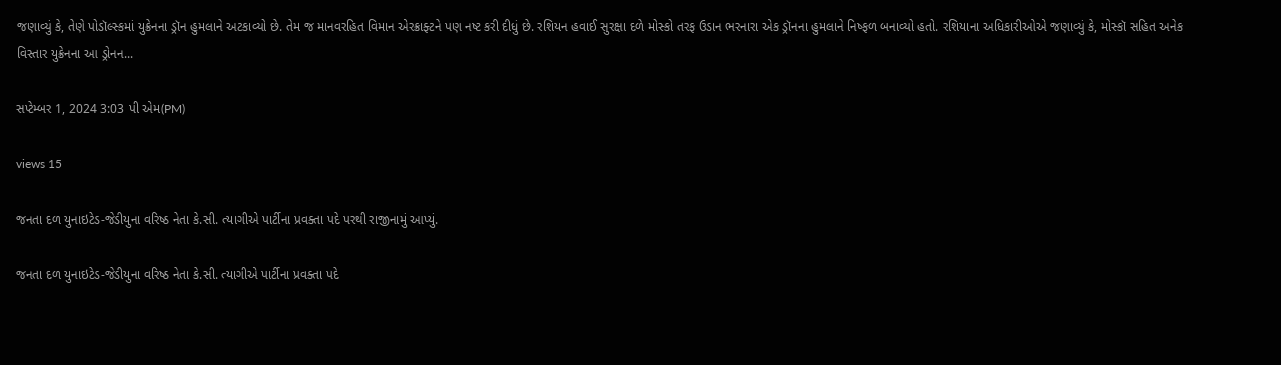જણાવ્યું કે, તેણે પોડૉલ્સ્કમાં યુક્રેનના ડ્રૉન હુમલાને અટકાવ્યો છે. તેમ જ માનવરહિત વિમાન એરક્રાફ્ટને પણ નષ્ટ કરી દીધું છે. રશિયન હવાઈ સુરક્ષા દળે મોસ્કો તરફ ઉડાન ભરનારા એક ડ્રૉનના હુમલાને નિષ્ફળ બનાવ્યો હતો. રશિયાના અધિકારીઓએ જણાવ્યું કે, મોસ્કૉ સહિત અનેક વિસ્તાર યુક્રેનના આ ડ્રોનન...

સપ્ટેમ્બર 1, 2024 3:03 પી એમ(PM)

views 15

જનતા દળ યુનાઇટેડ-જેડીયુના વરિષ્ઠ નેતા કે.સી. ત્યાગીએ પાર્ટીના પ્રવક્તા પદે પરથી રાજીનામું આપ્યું.

જનતા દળ યુનાઇટેડ-જેડીયુના વરિષ્ઠ નેતા કે.સી. ત્યાગીએ પાર્ટીના પ્રવક્તા પદે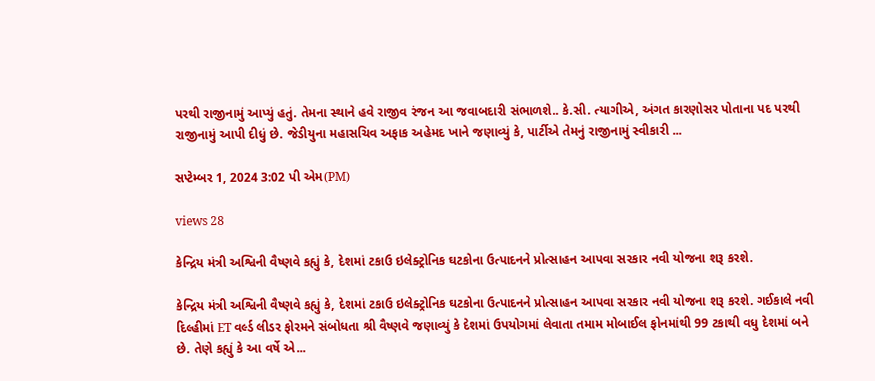પરથી રાજીનામું આપ્યું હતું. તેમના સ્થાને હવે રાજીવ રંજન આ જવાબદારી સંભાળશે.. કે.સી. ત્યાગીએ, અંગત કારણોસર પોતાના પદ પરથી રાજીનામું આપી દીધું છે. જેડીયુના મહાસચિવ અફાક અહેમદ ખાને જણાવ્યું કે, પાર્ટીએ તેમનું રાજીનામું સ્વીકારી ...

સપ્ટેમ્બર 1, 2024 3:02 પી એમ(PM)

views 28

કેન્દ્રિય મંત્રી અશ્વિની વૈષ્ણવે કહ્યું કે, દેશમાં ટકાઉ ઇલેક્ટ્રોનિક ઘટકોના ઉત્પાદનને પ્રોત્સાહન આપવા સરકાર નવી યોજના શરૂ કરશે.

કેન્દ્રિય મંત્રી અશ્વિની વૈષ્ણવે કહ્યું કે, દેશમાં ટકાઉ ઇલેક્ટ્રોનિક ઘટકોના ઉત્પાદનને પ્રોત્સાહન આપવા સરકાર નવી યોજના શરૂ કરશે. ગઈકાલે નવી દિલ્હીમાં ET વર્લ્ડ લીડર ફોરમને સંબોધતા શ્રી વૈષ્ણવે જણાવ્યું કે દેશમાં ઉપયોગમાં લેવાતા તમામ મોબાઈલ ફોનમાંથી 99 ટકાથી વધુ દેશમાં બને છે. તેણે કહ્યું કે આ વર્ષે એ...